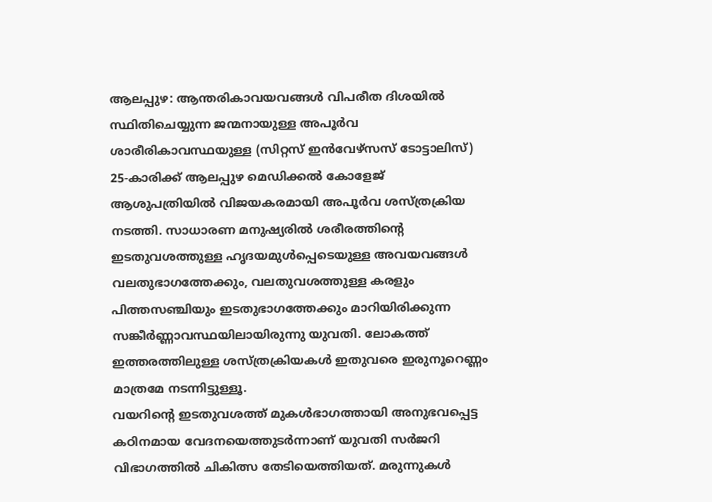ആലപ്പുഴ: ആന്തരികാവയവങ്ങൾ വിപരീത ദിശയിൽ സ്ഥിതിചെയ്യുന്ന ജന്മനായുള്ള അപൂർവ ശാരീരികാവസ്ഥയുള്ള (സിറ്റസ് ഇൻവേഴ്സസ് ടോട്ടാലിസ്) 25-കാരിക്ക് ആലപ്പുഴ മെഡിക്കൽ കോളേജ് ആശുപത്രിയിൽ വിജയകരമായി അപൂർവ ശസ്ത്രക്രിയ നടത്തി. സാധാരണ മനുഷ്യരിൽ ശരീരത്തിന്റെ ഇടതുവശത്തുള്ള ഹൃദയമുൾപ്പെടെയുള്ള അവയവങ്ങൾ വലതുഭാഗത്തേക്കും, വലതുവശത്തുള്ള കരളും പിത്തസഞ്ചിയും ഇടതുഭാഗത്തേക്കും മാറിയിരിക്കുന്ന സങ്കീർണ്ണാവസ്ഥയിലായിരുന്നു യുവതി. ലോകത്ത് ഇത്തരത്തിലുള്ള ശസ്ത്രക്രിയകൾ ഇതുവരെ ഇരുനൂറെണ്ണം മാത്രമേ നടന്നിട്ടുള്ളൂ.
വയറിന്റെ ഇടതുവശത്ത് മുകൾഭാഗത്തായി അനുഭവപ്പെട്ട കഠിനമായ വേദനയെത്തുടർന്നാണ് യുവതി സർജറി വിഭാഗത്തിൽ ചികിത്സ തേടിയെത്തിയത്. മരുന്നുകൾ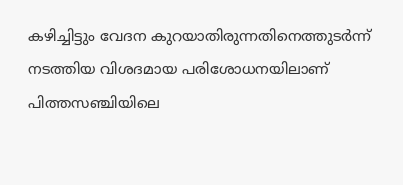കഴിച്ചിട്ടും വേദന കുറയാതിരുന്നതിനെത്തുടർന്ന് നടത്തിയ വിശദമായ പരിശോധനയിലാണ് പിത്തസഞ്ചിയിലെ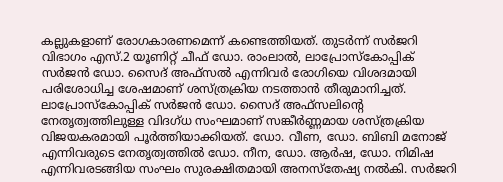കല്ലുകളാണ് രോഗകാരണമെന്ന് കണ്ടെത്തിയത്. തുടർന്ന് സർജറി വിഭാഗം എസ്.2 യൂണിറ്റ് ചീഫ് ഡോ. രാംലാൽ, ലാപ്രോസ്കോപ്പിക് സർജൻ ഡോ. സൈദ് അഫ്സൽ എന്നിവർ രോഗിയെ വിശദമായി പരിശോധിച്ച ശേഷമാണ് ശസ്ത്രക്രിയ നടത്താൻ തീരുമാനിച്ചത്.
ലാപ്രോസ്കോപ്പിക് സർജൻ ഡോ. സൈദ് അഫ്സലിന്റെ നേതൃത്വത്തിലുള്ള വിദഗ്ധ സംഘമാണ് സങ്കീർണ്ണമായ ശസ്ത്രക്രിയ വിജയകരമായി പൂർത്തിയാക്കിയത്. ഡോ. വീണ, ഡോ. ബിബി മനോജ് എന്നിവരുടെ നേതൃത്വത്തിൽ ഡോ. നീന, ഡോ. ആർഷ, ഡോ. നിമിഷ എന്നിവരടങ്ങിയ സംഘം സുരക്ഷിതമായി അനസ്തേഷ്യ നൽകി. സർജറി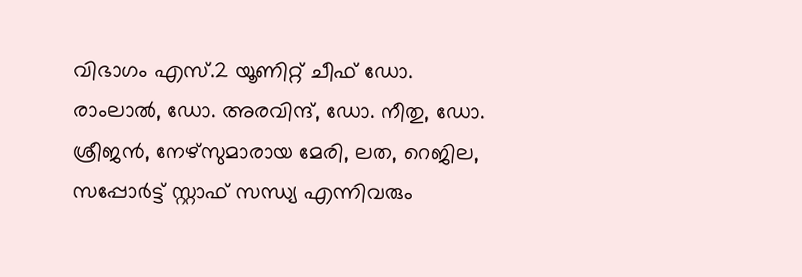വിഭാഗം എസ്.2 യൂണിറ്റ് ചീഫ് ഡോ. രാംലാൽ, ഡോ. അരവിന്ദ്, ഡോ. നീതു, ഡോ. ശ്രീജൻ, നേഴ്സുമാരായ മേരി, ലത, റെജില, സപ്പോർട്ട് സ്റ്റാഫ് സന്ധ്യ എന്നിവരും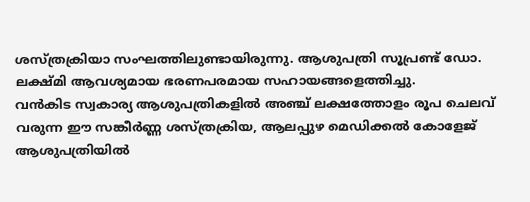ശസ്ത്രക്രിയാ സംഘത്തിലുണ്ടായിരുന്നു. ആശുപത്രി സൂപ്രണ്ട് ഡോ. ലക്ഷ്മി ആവശ്യമായ ഭരണപരമായ സഹായങ്ങളെത്തിച്ചു.
വൻകിട സ്വകാര്യ ആശുപത്രികളിൽ അഞ്ച് ലക്ഷത്തോളം രൂപ ചെലവ് വരുന്ന ഈ സങ്കീർണ്ണ ശസ്ത്രക്രിയ, ആലപ്പുഴ മെഡിക്കൽ കോളേജ് ആശുപത്രിയിൽ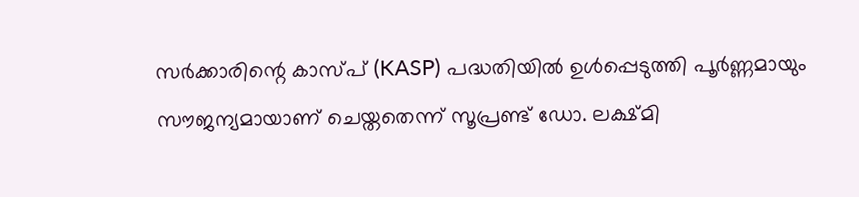സർക്കാരിന്റെ കാസ്പ് (KASP) പദ്ധതിയിൽ ഉൾപ്പെടുത്തി പൂർണ്ണമായും സൗജന്യമായാണ് ചെയ്തതെന്ന് സൂപ്രണ്ട് ഡോ. ലക്ഷ്മി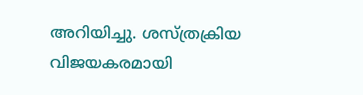അറിയിച്ചു. ശസ്ത്രക്രിയ വിജയകരമായി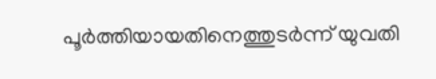പൂർത്തിയായതിനെത്തുടർന്ന് യുവതി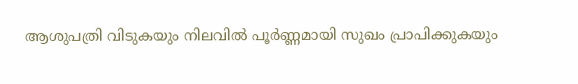ആശുപത്രി വിടുകയും നിലവിൽ പൂർണ്ണമായി സുഖം പ്രാപിക്കുകയും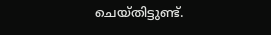ചെയ്തിട്ടുണ്ട്.